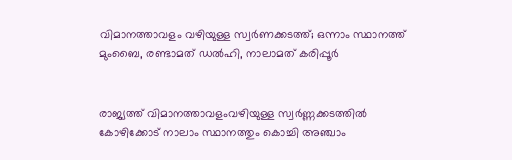വിമാനത്താവളം വഴിയുള്ള സ്വർണക്കടത്ത്; ഒന്നാം സ്ഥാനത്ത് മുംബൈ, രണ്ടാമത് ഡല്‍ഹി, നാലാമത് കരിപ്പൂര്‍


രാജ്യത്ത് വിമാനത്താവളംവഴിയുള്ള സ്വർണ്ണക്കടത്തിൽ കോഴിക്കോട് നാലാം സ്ഥാനത്തും കൊച്ചി അഞ്ചാം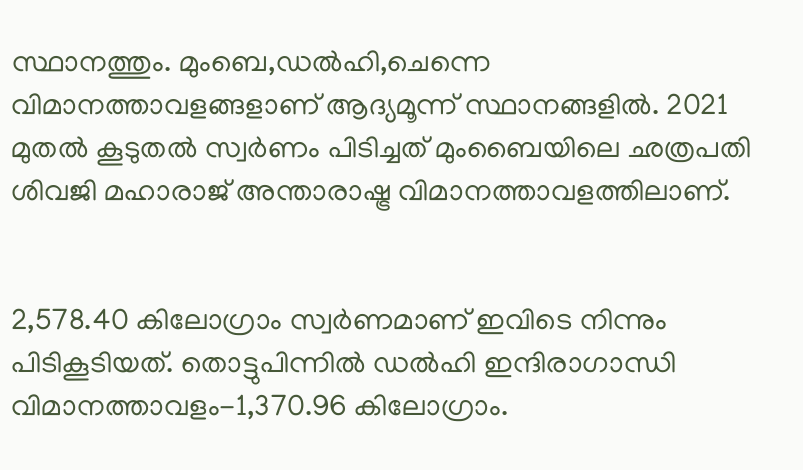സ്ഥാനത്തും. മുംബെ,ഡൽഹി,ചെന്നെ വിമാനത്താവളങ്ങളാണ് ആദ്യമൂന്ന് സ്ഥാനങ്ങളിൽ. 2021 മുതല്‍ കൂടുതല്‍ സ്വര്‍ണം പിടിച്ചത് മുംബൈയിലെ ഛത്രപതി ശിവജി മഹാരാജ് അന്താരാഷ്ട്ര വിമാനത്താവളത്തിലാണ്.


2,578.40 കിലോഗ്രാം സ്വർണമാണ് ഇവിടെ നിന്നും പിടികൂടിയത്. തൊട്ടുപിന്നില്‍ ഡല്‍ഹി ഇന്ദിരാഗാന്ധി വിമാനത്താവളം-1,370.96 കിലോഗ്രാം.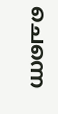ചെന്നെ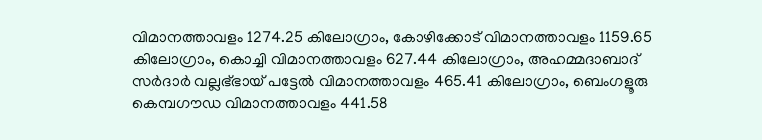വിമാനത്താവളം 1274.25 കിലോഗ്രാം, കോഴിക്കോട് വിമാനത്താവളം 1159.65 കിലോഗ്രാം, കൊച്ചി വിമാനത്താവളം 627.44 കിലോഗ്രാം, അഹമ്മദാബാദ് സര്‍ദാര്‍ വല്ലഭ്ഭായ് പട്ടേല്‍ വിമാനത്താവളം 465.41 കിലോഗ്രാം, ബെംഗളൂരു കെമ്പഗൗഡ വിമാനത്താവളം 441.58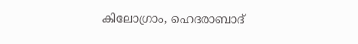കിലോഗ്രാം, ഹെദരാബാദ്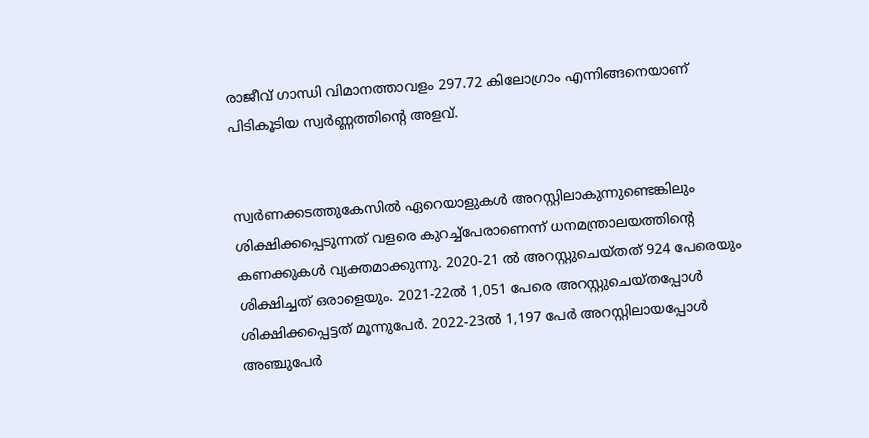രാജീവ് ഗാന്ധി വിമാനത്താവളം 297.72 കിലോഗ്രാം എന്നിങ്ങനെയാണ് പിടികൂടിയ സ്വർണ്ണത്തിന്റെ അളവ്.


സ്വര്‍ണക്കടത്തുകേസില്‍ ഏറെയാളുകള്‍ അറസ്റ്റിലാകുന്നുണ്ടെങ്കിലും ശിക്ഷിക്കപ്പെടുന്നത് വളരെ കുറച്ച്പേരാണെന്ന് ധനമന്ത്രാലയത്തിന്റെ കണക്കുകള്‍ വ്യക്തമാക്കുന്നു. 2020-21 ല്‍ അറസ്റ്റുചെയ്തത് 924 പേരെയും ശിക്ഷിച്ചത് ഒരാളെയും. 2021-22ല്‍ 1,051 പേരെ അറസ്റ്റുചെയ്തപ്പോള്‍ ശിക്ഷിക്കപ്പെട്ടത് മൂന്നുപേര്‍. 2022-23ല്‍ 1,197 പേര്‍ അറസ്റ്റിലായപ്പോള്‍ അഞ്ചുപേര്‍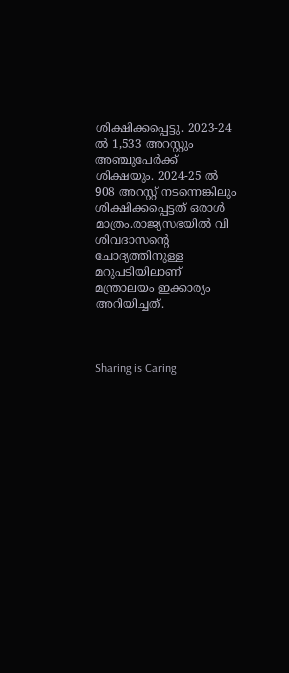ശിക്ഷിക്കപ്പെട്ടു. 2023-24 ല്‍ 1,533 അറസ്റ്റും അഞ്ചുപേര്‍ക്ക് ശിക്ഷയും. 2024-25 ല്‍ 908 അറസ്റ്റ് നടന്നെങ്കിലും ശിക്ഷിക്കപ്പെട്ടത് ഒരാൾ മാത്രം.രാജ്യസഭയില്‍ വി ശിവദാസന്റെ ചോദ്യത്തിനുള്ള മറുപടിയിലാണ് മന്ത്രാലയം ഇക്കാര്യം അറിയിച്ചത്.



Sharing is Caring